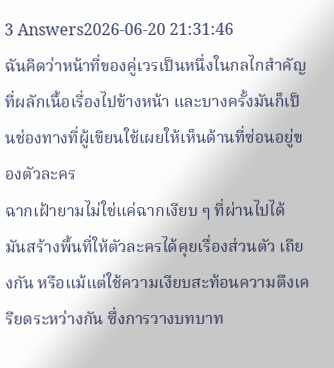3 Answers2026-06-20 21:31:46
ฉันคิดว่าหน้าที่ของคู่เวรเป็นหนึ่งในกลไกสำคัญที่ผลักเนื้อเรื่องไปข้างหน้า และบางครั้งมันก็เป็นช่องทางที่ผู้เขียนใช้เผยให้เห็นด้านที่ซ่อนอยู่ของตัวละคร
ฉากเฝ้ายามไม่ใช่แค่ฉากเงียบ ๆ ที่ผ่านไปได้ มันสร้างพื้นที่ให้ตัวละครได้คุยเรื่องส่วนตัว เถียงกัน หรือแม้แต่ใช้ความเงียบสะท้อนความตึงเครียดระหว่างกัน ซึ่งการวางบทบาท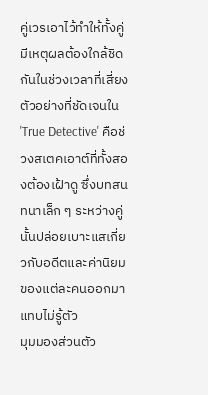คู่เวรเอาไว้ทำให้ทั้งคู่มีเหตุผลต้องใกล้ชิดกันในช่วงเวลาที่เสี่ยง ตัวอย่างที่ชัดเจนใน 'True Detective' คือช่วงสเตคเอาต์ที่ทั้งสองต้องเฝ้าดู ซึ่งบทสนทนาเล็ก ๆ ระหว่างคู่นั้นปล่อยเบาะแสเกี่ยวกับอดีตและค่านิยมของแต่ละคนออกมาแทบไม่รู้ตัว
มุมมองส่วนตัว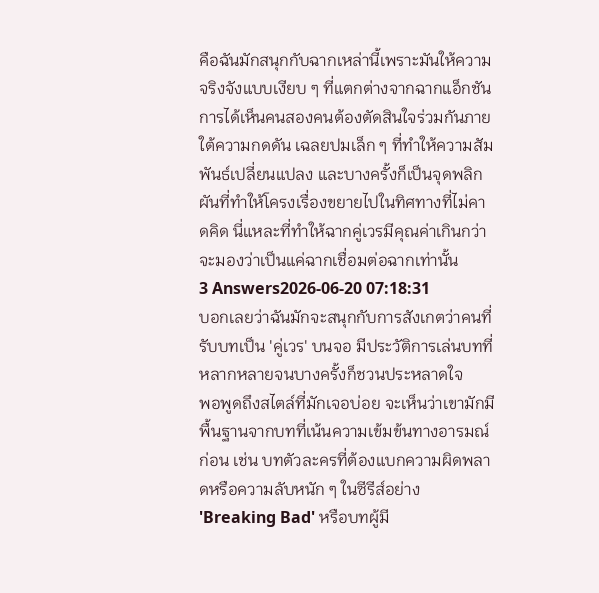คือฉันมักสนุกกับฉากเหล่านี้เพราะมันให้ความจริงจังแบบเงียบ ๆ ที่แตกต่างจากฉากแอ็กชัน การได้เห็นคนสองคนต้องตัดสินใจร่วมกันภายใต้ความกดดัน เฉลยปมเล็ก ๆ ที่ทำให้ความสัมพันธ์เปลี่ยนแปลง และบางครั้งก็เป็นจุดพลิกผันที่ทำให้โครงเรื่องขยายไปในทิศทางที่ไม่คาดคิด นี่แหละที่ทำให้ฉากคู่เวรมีคุณค่าเกินกว่าจะมองว่าเป็นแค่ฉากเชื่อมต่อฉากเท่านั้น
3 Answers2026-06-20 07:18:31
บอกเลยว่าฉันมักจะสนุกกับการสังเกตว่าคนที่รับบทเป็น 'คู่เวร' บนจอ มีประวัติการเล่นบทที่หลากหลายจนบางครั้งก็ชวนประหลาดใจ
พอพูดถึงสไตล์ที่มักเจอบ่อย จะเห็นว่าเขามักมีพื้นฐานจากบทที่เน้นความเข้มข้นทางอารมณ์ก่อน เช่น บทตัวละครที่ต้องแบกความผิดพลาดหรือความลับหนัก ๆ ในซีรีส์อย่าง 'Breaking Bad' หรือบทผู้มี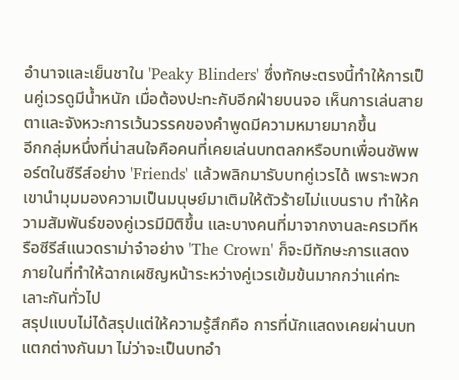อำนาจและเย็นชาใน 'Peaky Blinders' ซึ่งทักษะตรงนี้ทำให้การเป็นคู่เวรดูมีน้ำหนัก เมื่อต้องปะทะกับอีกฝ่ายบนจอ เห็นการเล่นสายตาและจังหวะการเว้นวรรคของคำพูดมีความหมายมากขึ้น
อีกกลุ่มหนึ่งที่น่าสนใจคือคนที่เคยเล่นบทตลกหรือบทเพื่อนซัพพอร์ตในซีรีส์อย่าง 'Friends' แล้วพลิกมารับบทคู่เวรได้ เพราะพวกเขานำมุมมองความเป็นมนุษย์มาเติมให้ตัวร้ายไม่แบนราบ ทำให้ความสัมพันธ์ของคู่เวรมีมิติขึ้น และบางคนที่มาจากงานละครเวทีหรือซีรีส์แนวดราม่าจ๋าอย่าง 'The Crown' ก็จะมีทักษะการแสดงภายในที่ทำให้ฉากเผชิญหน้าระหว่างคู่เวรเข้มข้นมากกว่าแค่ทะเลาะกันทั่วไป
สรุปแบบไม่ได้สรุปแต่ให้ความรู้สึกคือ การที่นักแสดงเคยผ่านบทแตกต่างกันมา ไม่ว่าจะเป็นบทอำ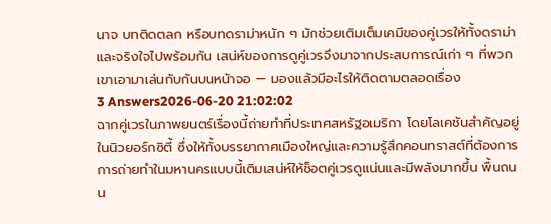นาจ บทติดตลก หรือบทดราม่าหนัก ๆ มักช่วยเติมเต็มเคมีของคู่เวรให้ทั้งดราม่าและจริงใจไปพร้อมกัน เสน่ห์ของการดูคู่เวรจึงมาจากประสบการณ์เก่า ๆ ที่พวกเขาเอามาเล่นกับกันบนหน้าจอ — มองแล้วมีอะไรให้ติดตามตลอดเรื่อง
3 Answers2026-06-20 21:02:02
ฉากคู่เวรในภาพยนตร์เรื่องนี้ถ่ายทำที่ประเทศสหรัฐอเมริกา โดยโลเคชันสำคัญอยู่ในนิวยอร์กซิตี้ ซึ่งให้ทั้งบรรยากาศเมืองใหญ่และความรู้สึกคอนทราสต์ที่ต้องการ
การถ่ายทำในมหานครแบบนี้เติมเสน่ห์ให้ช็อตคู่เวรดูแน่นและมีพลังมากขึ้น พื้นถนน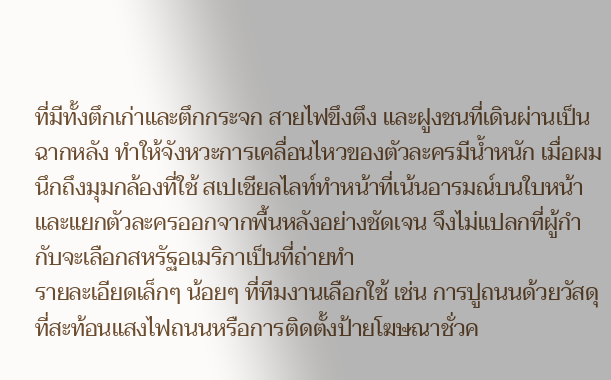ที่มีทั้งตึกเก่าและตึกกระจก สายไฟขึงตึง และฝูงชนที่เดินผ่านเป็นฉากหลัง ทำให้จังหวะการเคลื่อนไหวของตัวละครมีน้ำหนัก เมื่อผมนึกถึงมุมกล้องที่ใช้ สเปเชียลไลท์ทำหน้าที่เน้นอารมณ์บนใบหน้าและแยกตัวละครออกจากพื้นหลังอย่างชัดเจน จึงไม่แปลกที่ผู้กำกับจะเลือกสหรัฐอเมริกาเป็นที่ถ่ายทำ
รายละเอียดเล็กๆ น้อยๆ ที่ทีมงานเลือกใช้ เช่น การปูถนนด้วยวัสดุที่สะท้อนแสงไฟถนนหรือการติดตั้งป้ายโฆษณาชั่วค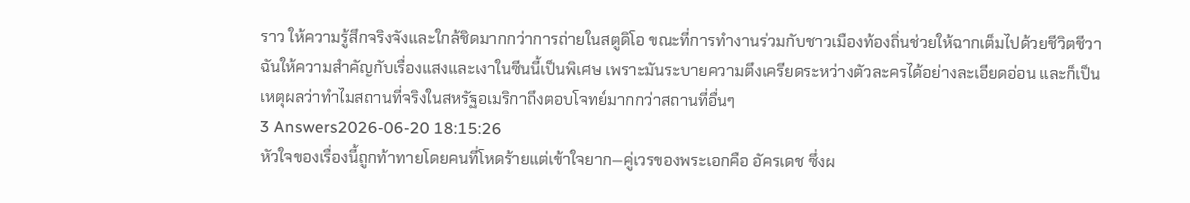ราว ให้ความรู้สึกจริงจังและใกล้ชิดมากกว่าการถ่ายในสตูดิโอ ขณะที่การทำงานร่วมกับชาวเมืองท้องถิ่นช่วยให้ฉากเต็มไปด้วยชีวิตชีวา ฉันให้ความสำคัญกับเรื่องแสงและเงาในซีนนี้เป็นพิเศษ เพราะมันระบายความตึงเครียดระหว่างตัวละครได้อย่างละเอียดอ่อน และก็เป็นเหตุผลว่าทำไมสถานที่จริงในสหรัฐอเมริกาถึงตอบโจทย์มากกว่าสถานที่อื่นๆ
3 Answers2026-06-20 18:15:26
หัวใจของเรื่องนี้ถูกท้าทายโดยคนที่โหดร้ายแต่เข้าใจยาก—คู่เวรของพระเอกคือ อัครเดช ซึ่งผ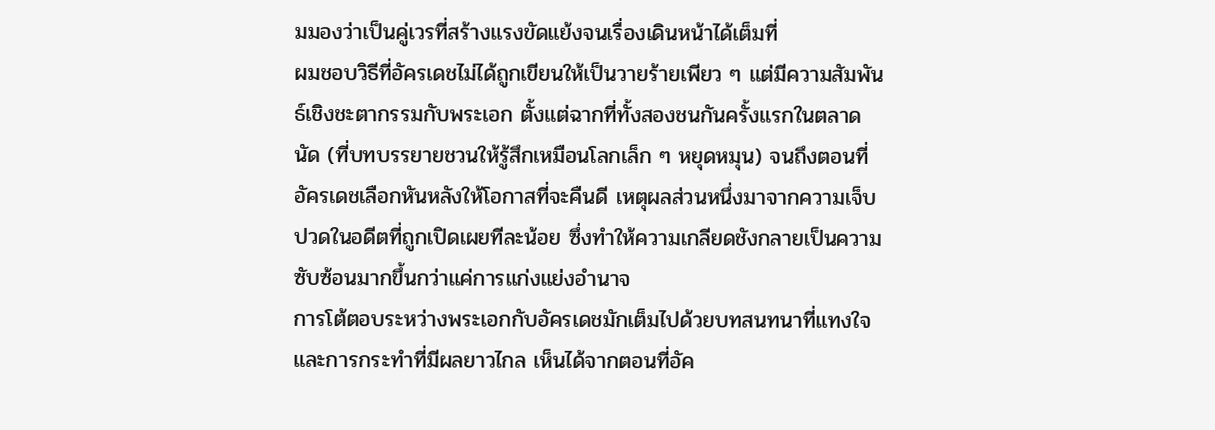มมองว่าเป็นคู่เวรที่สร้างแรงขัดแย้งจนเรื่องเดินหน้าได้เต็มที่
ผมชอบวิธีที่อัครเดชไม่ได้ถูกเขียนให้เป็นวายร้ายเพียว ๆ แต่มีความสัมพันธ์เชิงชะตากรรมกับพระเอก ตั้งแต่ฉากที่ทั้งสองชนกันครั้งแรกในตลาดนัด (ที่บทบรรยายชวนให้รู้สึกเหมือนโลกเล็ก ๆ หยุดหมุน) จนถึงตอนที่อัครเดชเลือกหันหลังให้โอกาสที่จะคืนดี เหตุผลส่วนหนึ่งมาจากความเจ็บปวดในอดีตที่ถูกเปิดเผยทีละน้อย ซึ่งทำให้ความเกลียดชังกลายเป็นความซับซ้อนมากขึ้นกว่าแค่การแก่งแย่งอำนาจ
การโต้ตอบระหว่างพระเอกกับอัครเดชมักเต็มไปด้วยบทสนทนาที่แทงใจและการกระทำที่มีผลยาวไกล เห็นได้จากตอนที่อัค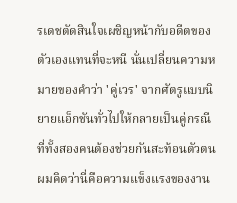รเดชตัดสินใจเผชิญหน้ากับอดีตของตัวเองแทนที่จะหนี นั่นเปลี่ยนความหมายของคำว่า 'คู่เวร' จากศัตรูแบบนิยายแอ็กชันทั่วไปให้กลายเป็นคู่กรณีที่ทั้งสองคนต้องช่วยกันสะท้อนตัวตนผมคิดว่านี่คือความแข็งแรงของงาน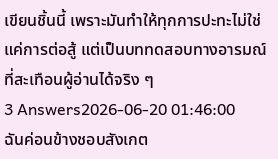เขียนชิ้นนี้ เพราะมันทำให้ทุกการปะทะไม่ใช่แค่การต่อสู้ แต่เป็นบททดสอบทางอารมณ์ที่สะเทือนผู้อ่านได้จริง ๆ
3 Answers2026-06-20 01:46:00
ฉันค่อนข้างชอบสังเกต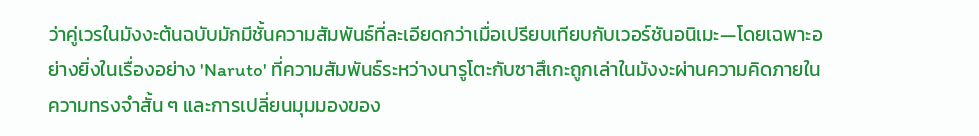ว่าคู่เวรในมังงะต้นฉบับมักมีชั้นความสัมพันธ์ที่ละเอียดกว่าเมื่อเปรียบเทียบกับเวอร์ชันอนิเมะ—โดยเฉพาะอย่างยิ่งในเรื่องอย่าง 'Naruto' ที่ความสัมพันธ์ระหว่างนารูโตะกับซาสึเกะถูกเล่าในมังงะผ่านความคิดภายใน ความทรงจำสั้น ๆ และการเปลี่ยนมุมมองของ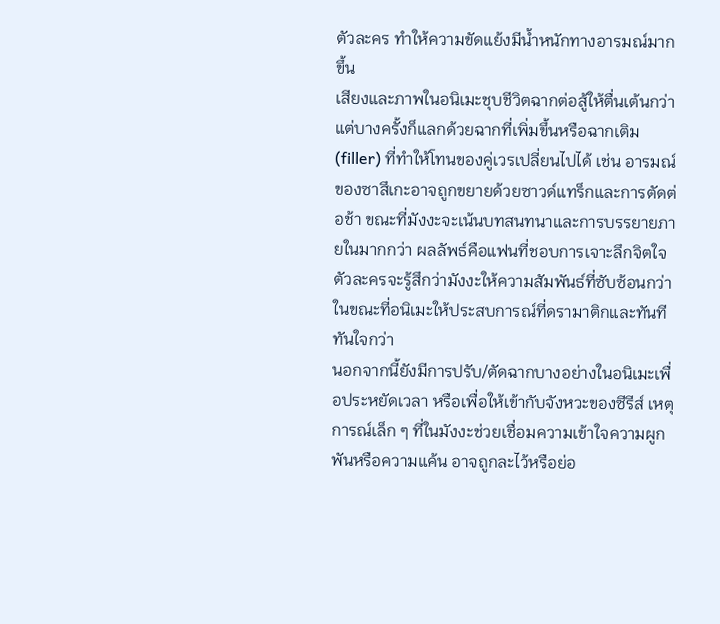ตัวละคร ทำให้ความขัดแย้งมีน้ำหนักทางอารมณ์มากขึ้น
เสียงและภาพในอนิเมะชุบชีวิตฉากต่อสู้ให้ตื่นเต้นกว่า แต่บางครั้งก็แลกด้วยฉากที่เพิ่มขึ้นหรือฉากเติม (filler) ที่ทำให้โทนของคู่เวรเปลี่ยนไปได้ เช่น อารมณ์ของซาสึเกะอาจถูกขยายด้วยซาวด์แทร็กและการตัดต่อช้า ขณะที่มังงะจะเน้นบทสนทนาและการบรรยายภายในมากกว่า ผลลัพธ์คือแฟนที่ชอบการเจาะลึกจิตใจตัวละครจะรู้สึกว่ามังงะให้ความสัมพันธ์ที่ซับซ้อนกว่า ในขณะที่อนิเมะให้ประสบการณ์ที่ดรามาติกและทันทีทันใจกว่า
นอกจากนี้ยังมีการปรับ/ตัดฉากบางอย่างในอนิเมะเพื่อประหยัดเวลา หรือเพื่อให้เข้ากับจังหวะของซีรีส์ เหตุการณ์เล็ก ๆ ที่ในมังงะช่วยเชื่อมความเข้าใจความผูกพันหรือความแค้น อาจถูกละไว้หรือย่อ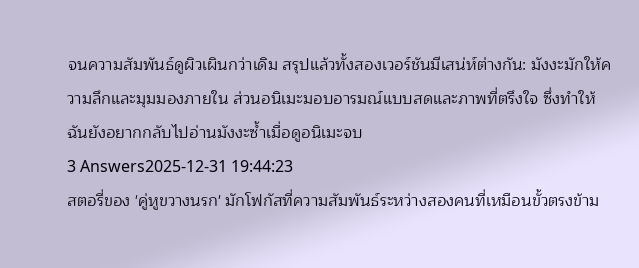จนความสัมพันธ์ดูผิวเผินกว่าเดิม สรุปแล้วทั้งสองเวอร์ชันมีเสน่ห์ต่างกัน: มังงะมักให้ความลึกและมุมมองภายใน ส่วนอนิเมะมอบอารมณ์แบบสดและภาพที่ตรึงใจ ซึ่งทำให้ฉันยังอยากกลับไปอ่านมังงะซ้ำเมื่อดูอนิเมะจบ
3 Answers2025-12-31 19:44:23
สตอรี่ของ 'คู่หูขวางนรก' มักโฟกัสที่ความสัมพันธ์ระหว่างสองคนที่เหมือนขั้วตรงข้าม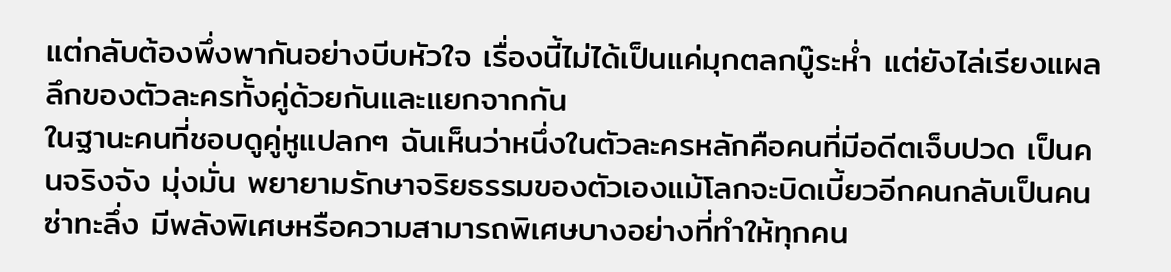แต่กลับต้องพึ่งพากันอย่างบีบหัวใจ เรื่องนี้ไม่ได้เป็นแค่มุกตลกบู๊ระห่ำ แต่ยังไล่เรียงแผลลึกของตัวละครทั้งคู่ด้วยกันและแยกจากกัน
ในฐานะคนที่ชอบดูคู่หูแปลกๆ ฉันเห็นว่าหนึ่งในตัวละครหลักคือคนที่มีอดีตเจ็บปวด เป็นคนจริงจัง มุ่งมั่น พยายามรักษาจริยธรรมของตัวเองแม้โลกจะบิดเบี้ยวอีกคนกลับเป็นคนซ่าทะลึ่ง มีพลังพิเศษหรือความสามารถพิเศษบางอย่างที่ทำให้ทุกคน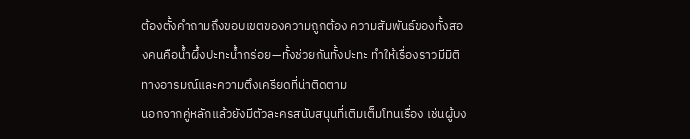ต้องตั้งคำถามถึงขอบเขตของความถูกต้อง ความสัมพันธ์ของทั้งสองคนคือน้ำผึ้งปะทะน้ำกร่อย—ทั้งช่วยกันทั้งปะทะ ทำให้เรื่องราวมีมิติทางอารมณ์และความตึงเครียดที่น่าติดตาม
นอกจากคู่หลักแล้วยังมีตัวละครสนับสนุนที่เติมเต็มโทนเรื่อง เช่นผู้บง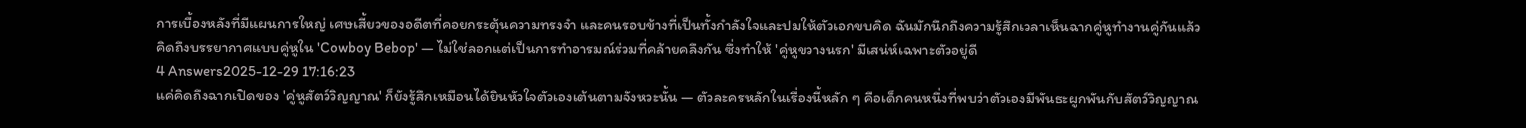การเบื้องหลังที่มีแผนการใหญ่ เศษเสี้ยวของอดีตที่คอยกระตุ้นความทรงจำ และคนรอบข้างที่เป็นทั้งกำลังใจและปมให้ตัวเอกขบคิด ฉันมักนึกถึงความรู้สึกเวลาเห็นฉากคู่หูทำงานคู่กันแล้วคิดถึงบรรยากาศแบบคู่หูใน 'Cowboy Bebop' — ไม่ใช่ลอกแต่เป็นการทำอารมณ์ร่วมที่คล้ายคลึงกัน ซึ่งทำให้ 'คู่หูขวางนรก' มีเสน่ห์เฉพาะตัวอยู่ดี
4 Answers2025-12-29 17:16:23
แค่คิดถึงฉากเปิดของ 'คู่หูสัตว์วิญญาณ' ก็ยังรู้สึกเหมือนได้ยินหัวใจตัวเองเต้นตามจังหวะนั้น — ตัวละครหลักในเรื่องนี้หลัก ๆ คือเด็กคนหนึ่งที่พบว่าตัวเองมีพันธะผูกพันกับสัตว์วิญญาณ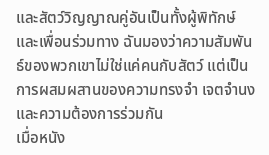และสัตว์วิญญาณคู่อันเป็นทั้งผู้พิทักษ์และเพื่อนร่วมทาง ฉันมองว่าความสัมพันธ์ของพวกเขาไม่ใช่แค่คนกับสัตว์ แต่เป็นการผสมผสานของความทรงจำ เจตจำนง และความต้องการร่วมกัน
เมื่อหนัง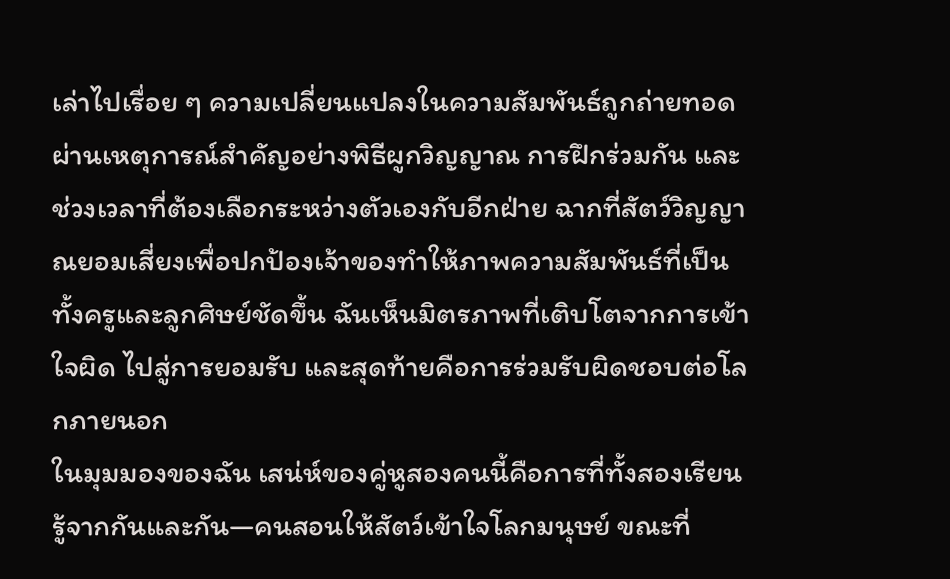เล่าไปเรื่อย ๆ ความเปลี่ยนแปลงในความสัมพันธ์ถูกถ่ายทอดผ่านเหตุการณ์สำคัญอย่างพิธีผูกวิญญาณ การฝึกร่วมกัน และช่วงเวลาที่ต้องเลือกระหว่างตัวเองกับอีกฝ่าย ฉากที่สัตว์วิญญาณยอมเสี่ยงเพื่อปกป้องเจ้าของทำให้ภาพความสัมพันธ์ที่เป็นทั้งครูและลูกศิษย์ชัดขึ้น ฉันเห็นมิตรภาพที่เติบโตจากการเข้าใจผิด ไปสู่การยอมรับ และสุดท้ายคือการร่วมรับผิดชอบต่อโลกภายนอก
ในมุมมองของฉัน เสน่ห์ของคู่หูสองคนนี้คือการที่ทั้งสองเรียนรู้จากกันและกัน—คนสอนให้สัตว์เข้าใจโลกมนุษย์ ขณะที่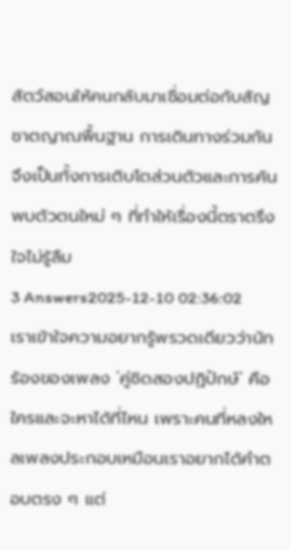สัตว์สอนให้คนกลับมาเชื่อมต่อกับสัญชาตญาณพื้นฐาน การเดินทางร่วมกันจึงเป็นทั้งการเติบโตส่วนตัวและการค้นพบตัวตนใหม่ ๆ ที่ทำให้เรื่องนี้ตราตรึงใจไม่รู้ลืม
3 Answers2025-12-10 02:36:02
เราเข้าใจความอยากรู้พรวดเดียวว่านักร้องของเพลง 'คู่ชิดสองปฏิปักษ์' คือใครและจะหาได้ที่ไหน เพราะคนที่หลงใหลเพลงประกอบเหมือนเราอยากได้คำตอบตรง ๆ แต่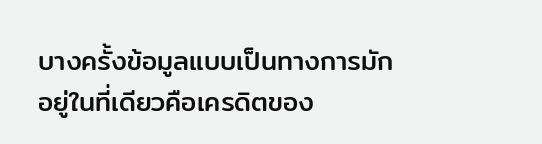บางครั้งข้อมูลแบบเป็นทางการมักอยู่ในที่เดียวคือเครดิตของ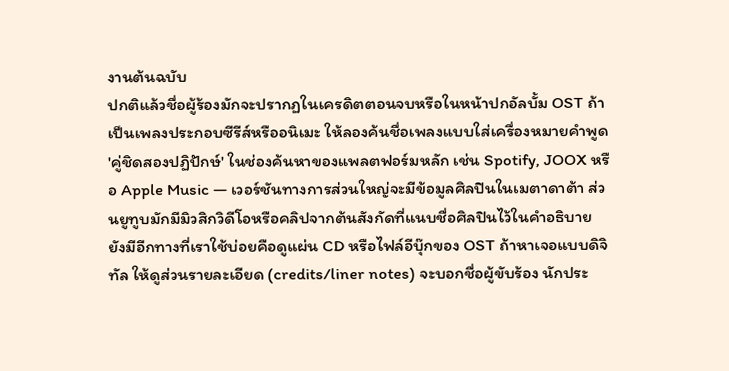งานต้นฉบับ
ปกติแล้วชื่อผู้ร้องมักจะปรากฏในเครดิตตอนจบหรือในหน้าปกอัลบั้ม OST ถ้าเป็นเพลงประกอบซีรีส์หรืออนิเมะ ให้ลองค้นชื่อเพลงแบบใส่เครื่องหมายคำพูด 'คู่ชิดสองปฏิปักษ์' ในช่องค้นหาของแพลตฟอร์มหลัก เช่น Spotify, JOOX หรือ Apple Music — เวอร์ชันทางการส่วนใหญ่จะมีข้อมูลศิลปินในเมตาดาต้า ส่วนยูทูบมักมีมิวสิกวิดีโอหรือคลิปจากต้นสังกัดที่แนบชื่อศิลปินไว้ในคำอธิบาย
ยังมีอีกทางที่เราใช้บ่อยคือดูแผ่น CD หรือไฟล์อีบุ๊กของ OST ถ้าหาเจอแบบดิจิทัล ให้ดูส่วนรายละเอียด (credits/liner notes) จะบอกชื่อผู้ขับร้อง นักประ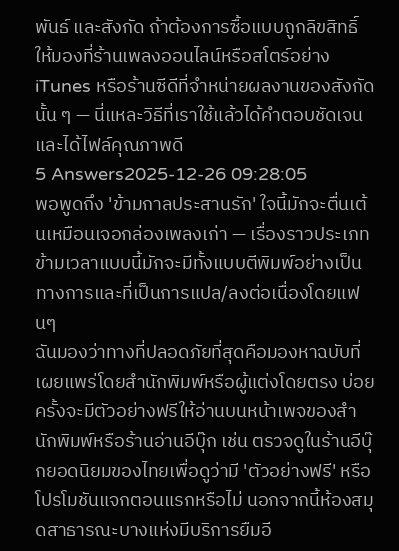พันธ์ และสังกัด ถ้าต้องการซื้อแบบถูกลิขสิทธิ์ ให้มองที่ร้านเพลงออนไลน์หรือสโตร์อย่าง iTunes หรือร้านซีดีที่จำหน่ายผลงานของสังกัดนั้น ๆ — นี่แหละวิธีที่เราใช้แล้วได้คำตอบชัดเจนและได้ไฟล์คุณภาพดี
5 Answers2025-12-26 09:28:05
พอพูดถึง 'ข้ามกาลประสานรัก' ใจนี้มักจะตื่นเต้นเหมือนเจอกล่องเพลงเก่า — เรื่องราวประเภทข้ามเวลาแบบนี้มักจะมีทั้งแบบตีพิมพ์อย่างเป็นทางการและที่เป็นการแปล/ลงต่อเนื่องโดยแฟนๆ
ฉันมองว่าทางที่ปลอดภัยที่สุดคือมองหาฉบับที่เผยแพร่โดยสำนักพิมพ์หรือผู้แต่งโดยตรง บ่อยครั้งจะมีตัวอย่างฟรีให้อ่านบนหน้าเพจของสำนักพิมพ์หรือร้านอ่านอีบุ๊ก เช่น ตรวจดูในร้านอีบุ๊กยอดนิยมของไทยเพื่อดูว่ามี 'ตัวอย่างฟรี' หรือโปรโมชันแจกตอนแรกหรือไม่ นอกจากนี้ห้องสมุดสาธารณะบางแห่งมีบริการยืมอี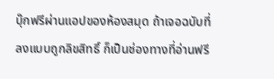บุ๊กฟรีผ่านแอปของห้องสมุด ถ้าเจอฉบับที่ลงแบบถูกลิขสิทธิ์ ก็เป็นช่องทางที่อ่านฟรี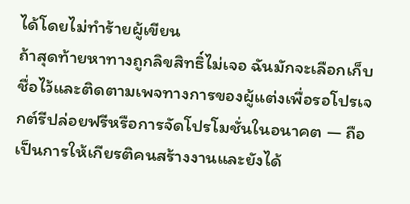ได้โดยไม่ทำร้ายผู้เขียน
ถ้าสุดท้ายหาทางถูกลิขสิทธิ์ไม่เจอ ฉันมักจะเลือกเก็บชื่อไว้และติดตามเพจทางการของผู้แต่งเพื่อรอโปรเจกต์รีปล่อยฟรีหรือการจัดโปรโมชั่นในอนาคต — ถือเป็นการให้เกียรติคนสร้างงานและยังได้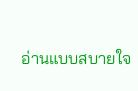อ่านแบบสบายใจ